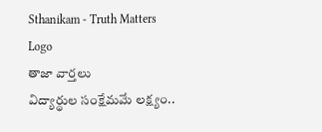Sthanikam - Truth Matters
Logo
తాజా వార్తలు
విద్యార్థుల సంక్షేమమే లక్ష్యం..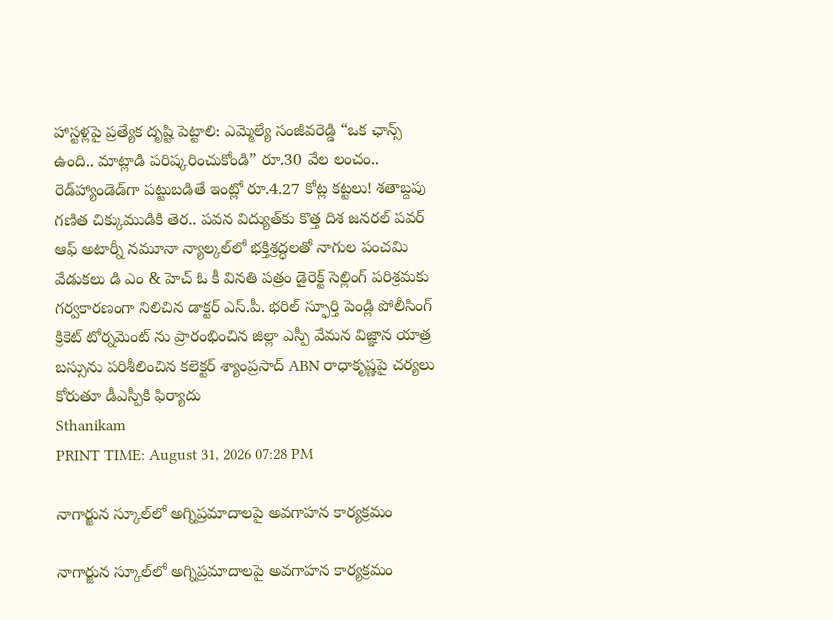హాస్టళ్లపై ప్రత్యేక దృష్టి పెట్టాలి: ఎమ్మెల్యే సంజీవరెడ్డి “ఒక ఛాన్స్‌ ఉంది.. మాట్లాడి పరిష్కరించుకోండి” రూ.30 వేల లంచం.. రెడ్‌హ్యాండెడ్‌గా పట్టుబడితే ఇంట్లో రూ.4.27 కోట్ల కట్టలు! శతాబ్దపు గణిత చిక్కుముడికి తెర.. పవన విద్యుత్‌కు కొత్త దిశ జనరల్ పవర్ ఆఫ్ అటార్నీ నమూనా న్యాల్కల్‌లో భక్తిశ్రద్ధలతో నాగుల పంచమి వేడుకలు డి ఎం & హెచ్ ఓ కీ వినతి పత్రం డైరెక్ట్ సెల్లింగ్ పరిశ్రమకు గర్వకారణంగా నిలిచిన డాక్టర్ ఎస్.పీ. భరిల్ స్ఫూర్తి పెండ్లి పోలీసింగ్ క్రికెట్ టోర్నమెంట్ ను ప్రారంభించిన జిల్లా ఎస్పీ వేమన విజ్ఞాన యాత్ర బస్సును పరిశీలించిన కలెక్టర్ శ్యాంప్రసాద్ ABN రాధాకృష్ణపై చర్యలు కోరుతూ డీఎస్పీకి ఫిర్యాదు
Sthanikam
PRINT TIME: August 31, 2026 07:28 PM

నాగార్జున స్కూల్‌లో అగ్నిప్రమాదాలపై అవగాహన కార్యక్రమం

నాగార్జున స్కూల్‌లో అగ్నిప్రమాదాలపై అవగాహన కార్యక్రమం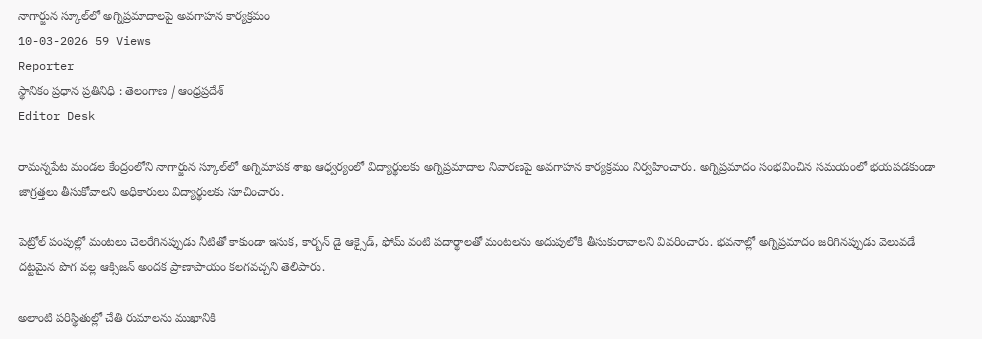నాగార్జున స్కూల్‌లో అగ్నిప్రమాదాలపై అవగాహన కార్యక్రమం
10-03-2026 59 Views
Reporter
స్థానికం ప్రధాన ప్రతినిధి : తెలంగాణ / ఆంధ్రప్రదేశ్
Editor Desk

రామన్నపేట మండల కేంద్రంలోని నాగార్జున స్కూల్‌లో అగ్నిమాపక శాఖ ఆధ్వర్యంలో విద్యార్థులకు అగ్నిప్రమాదాల నివారణపై అవగాహన కార్యక్రమం నిర్వహించారు. అగ్నిప్రమాదం సంభవించిన సమయంలో భయపడకుండా జాగ్రత్తలు తీసుకోవాలని అధికారులు విద్యార్థులకు సూచించారు.

పెట్రోల్ పంపుల్లో మంటలు చెలరేగినప్పుడు నీటితో కాకుండా ఇసుక, కార్బన్ డై ఆక్సైడ్, ఫోమ్ వంటి పదార్థాలతో మంటలను అదుపులోకి తీసుకురావాలని వివరించారు. భవనాల్లో అగ్నిప్రమాదం జరిగినప్పుడు వెలువడే దట్టమైన పొగ వల్ల ఆక్సిజన్ అందక ప్రాణాపాయం కలగవచ్చని తెలిపారు.

అలాంటి పరిస్థితుల్లో చేతి రుమాలను ముఖానికి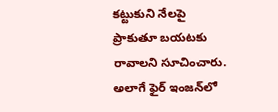కట్టుకుని నేలపై ప్రాకుతూ బయటకు రావాలని సూచించారు. అలాగే ఫైర్ ఇంజన్‌లో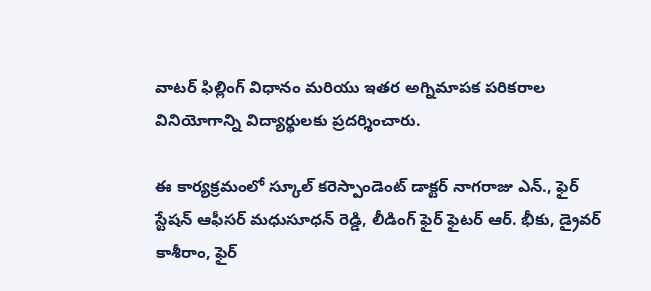వాటర్ ఫిల్లింగ్ విధానం మరియు ఇతర అగ్నిమాపక పరికరాల వినియోగాన్ని విద్యార్థులకు ప్రదర్శించారు.

ఈ కార్యక్రమంలో స్కూల్ కరెస్పాండెంట్ డాక్టర్ నాగరాజు ఎన్., ఫైర్ స్టేషన్ ఆఫీసర్ మధుసూధన్ రెడ్డి, లీడింగ్ ఫైర్ ఫైటర్ ఆర్. భీకు, డ్రైవర్ కాశీరాం, ఫైర్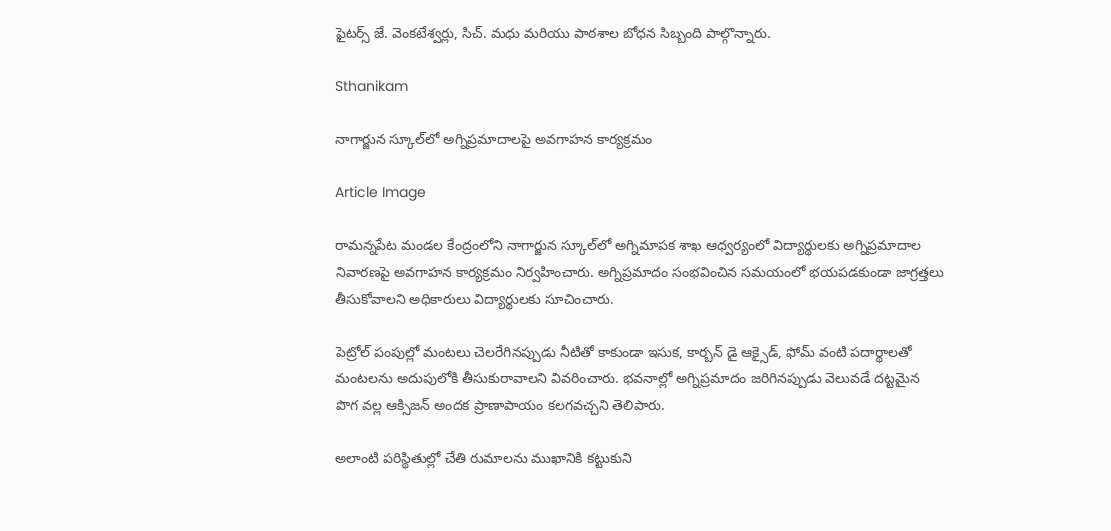ఫైటర్స్ జే. వెంకటేశ్వర్లు, సిచ్. మధు మరియు పాఠశాల బోధన సిబ్బంది పాల్గొన్నారు.

Sthanikam

నాగార్జున స్కూల్‌లో అగ్నిప్రమాదాలపై అవగాహన కార్యక్రమం

Article Image

రామన్నపేట మండల కేంద్రంలోని నాగార్జున స్కూల్‌లో అగ్నిమాపక శాఖ ఆధ్వర్యంలో విద్యార్థులకు అగ్నిప్రమాదాల నివారణపై అవగాహన కార్యక్రమం నిర్వహించారు. అగ్నిప్రమాదం సంభవించిన సమయంలో భయపడకుండా జాగ్రత్తలు తీసుకోవాలని అధికారులు విద్యార్థులకు సూచించారు.

పెట్రోల్ పంపుల్లో మంటలు చెలరేగినప్పుడు నీటితో కాకుండా ఇసుక, కార్బన్ డై ఆక్సైడ్, ఫోమ్ వంటి పదార్థాలతో మంటలను అదుపులోకి తీసుకురావాలని వివరించారు. భవనాల్లో అగ్నిప్రమాదం జరిగినప్పుడు వెలువడే దట్టమైన పొగ వల్ల ఆక్సిజన్ అందక ప్రాణాపాయం కలగవచ్చని తెలిపారు.

అలాంటి పరిస్థితుల్లో చేతి రుమాలను ముఖానికి కట్టుకుని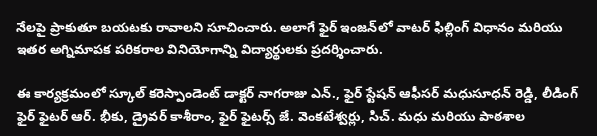నేలపై ప్రాకుతూ బయటకు రావాలని సూచించారు. అలాగే ఫైర్ ఇంజన్‌లో వాటర్ ఫిల్లింగ్ విధానం మరియు ఇతర అగ్నిమాపక పరికరాల వినియోగాన్ని విద్యార్థులకు ప్రదర్శించారు.

ఈ కార్యక్రమంలో స్కూల్ కరెస్పాండెంట్ డాక్టర్ నాగరాజు ఎన్., ఫైర్ స్టేషన్ ఆఫీసర్ మధుసూధన్ రెడ్డి, లీడింగ్ ఫైర్ ఫైటర్ ఆర్. భీకు, డ్రైవర్ కాశీరాం, ఫైర్ ఫైటర్స్ జే. వెంకటేశ్వర్లు, సిచ్. మధు మరియు పాఠశాల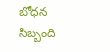బోధన సిబ్బంది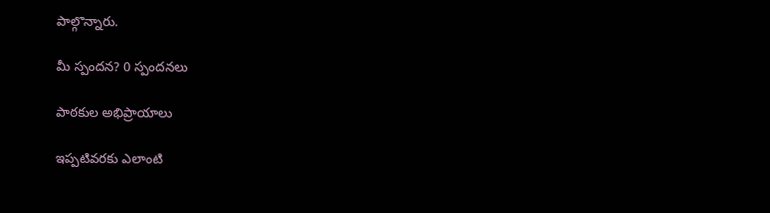పాల్గొన్నారు.

మీ స్పందన? 0 స్పందనలు

పాఠకుల అభిప్రాయాలు

ఇప్పటివరకు ఎలాంటి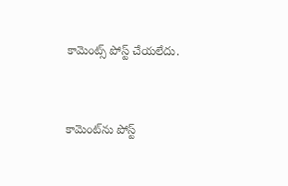కామెంట్స్ పోస్ట్ చేయలేదు.


కామెంట్‌ను పోస్ట్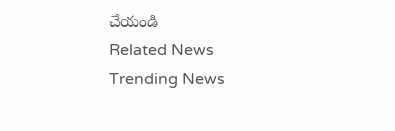చేయండి
Related News
Trending News